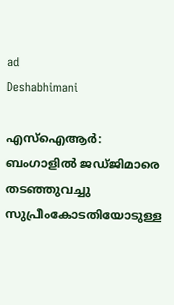ad
Deshabhimani

എസ്ഐആർ: ബംഗാളിൽ ജഡ്ജിമാരെ തടഞ്ഞുവച്ചു സുപ്രീംകോടതിയോടുള്ള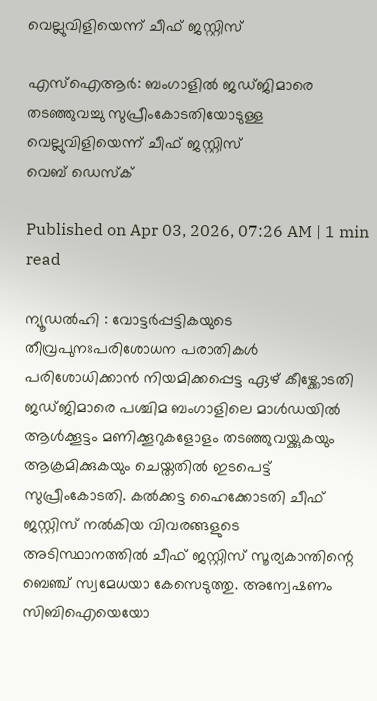വെല്ലുവിളിയെന്ന് ചീഫ് ജസ്റ്റിസ്

എസ്ഐആർ: ബംഗാളിൽ ജഡ്ജിമാരെ തടഞ്ഞുവച്ചു സുപ്രീംകോടതിയോടുള്ള വെല്ലുവിളിയെന്ന് ചീഫ് ജസ്റ്റിസ്
വെബ് ഡെസ്ക്

Published on Apr 03, 2026, 07:26 AM | 1 min read

ന്യൂഡൽഹി : വോട്ടർപ്പട്ടികയുടെ തീവ്രപുനഃപരിശോധന പരാതികൾ പരിശോധിക്കാൻ നിയമിക്കപ്പെട്ട ഏഴ് കീഴ്ക്കോടതി ജഡ്ജിമാരെ പശ്ചിമ ബംഗാളിലെ മാൾഡയിൽ ആൾക്കൂട്ടം മണിക്കൂറുകളോളം തടഞ്ഞുവയ്ക്കുകയും ആക്രമിക്കുകയും ചെയ്തതിൽ ഇടപെട്ട് സുപ്രീംകോടതി. കൽക്കട്ട ഹൈക്കോടതി ചീഫ് ജസ്റ്റിസ് നൽകിയ വിവരങ്ങളുടെ അടിസ്ഥാനത്തിൽ ചീഫ് ജസ്റ്റിസ് സൂര്യകാന്തിന്റെ ബെഞ്ച് സ്വമേധയാ കേസെടുത്തു. അന്വേഷണം സിബിഐയെയോ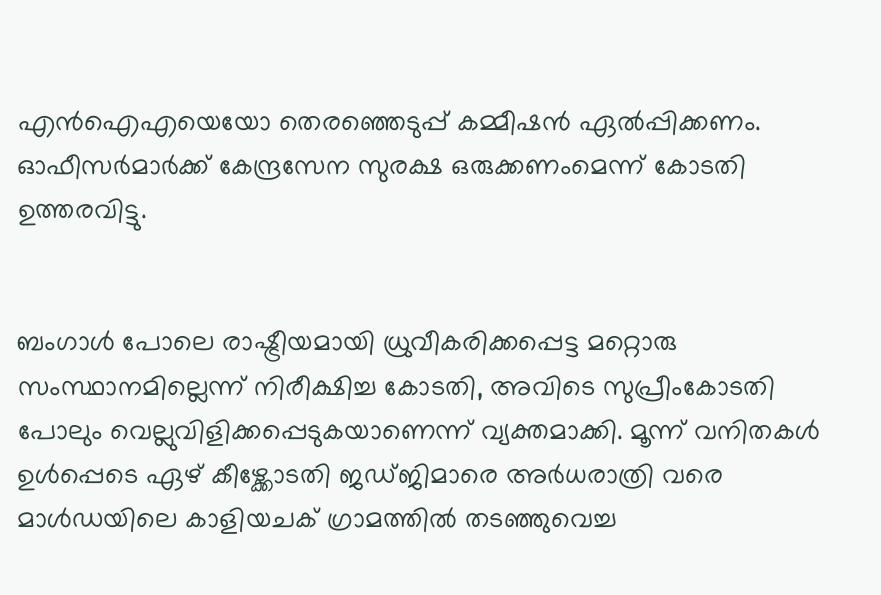എൻഐഎയെയോ തെരഞ്ഞെടുപ്പ് കമ്മീഷൻ ഏൽപ്പിക്കണം. ഓഫീസർമാർക്ക് കേന്ദ്രസേന സുരക്ഷ ഒരുക്കണംമെന്ന് കോടതി ഉത്തരവിട്ടു.


ബംഗാൾ പോലെ രാഷ്ട്രീയമായി ധ്രുവീകരിക്കപ്പെട്ട മറ്റൊരു സംസ്ഥാനമില്ലെന്ന് നിരീക്ഷിച്ച കോടതി, അവിടെ സുപ്രീംകോടതി പോലും വെല്ലുവിളിക്കപ്പെടുകയാണെന്ന് വ്യക്തമാക്കി. മൂന്ന് വനിതകൾ ഉൾപ്പെടെ ഏഴ് കീഴ്ക്കോടതി ജഡ്ജിമാരെ അർധരാത്രി വരെ മാൾഡയിലെ കാളിയചക് ഗ്രാമത്തിൽ തടഞ്ഞുവെച്ച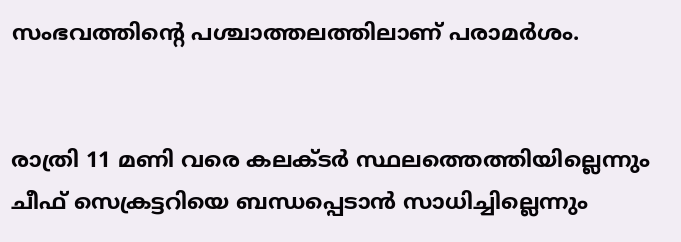സംഭവത്തിന്റെ പശ്ചാത്തലത്തിലാണ് പരാമർശം.


രാത്രി 11 മണി വരെ കലക്ടർ സ്ഥലത്തെത്തിയില്ലെന്നും ചീഫ് സെക്രട്ടറിയെ ബന്ധപ്പെടാൻ സാധിച്ചില്ലെന്നും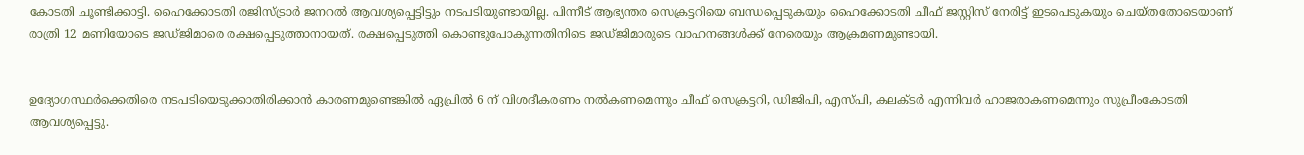കോടതി ചൂണ്ടിക്കാട്ടി. ഹൈക്കോടതി രജിസ്ട്രാർ ജനറൽ ആവശ്യപ്പെട്ടിട്ടും നടപടിയുണ്ടായില്ല. പിന്നീട് ആഭ്യന്തര സെക്രട്ടറിയെ ബന്ധപ്പെടുകയും ഹൈക്കോടതി ചീഫ് ജസ്റ്റിസ് നേരിട്ട് ഇടപെടുകയും ചെയ്തതോടെയാണ് രാത്രി 12 മണിയോടെ ജഡ്ജിമാരെ രക്ഷപ്പെടുത്താനായത്. രക്ഷപ്പെടുത്തി കൊണ്ടുപോകുന്നതിനിടെ ജഡ്ജിമാരുടെ വാഹനങ്ങൾക്ക് നേരെയും ആക്രമണമുണ്ടായി.


ഉദ്യോഗസ്ഥർക്കെതിരെ നടപടിയെടുക്കാതിരിക്കാൻ കാരണമുണ്ടെങ്കിൽ ഏപ്രിൽ 6 ന് വിശദീകരണം നൽകണമെന്നും ചീഫ് സെക്രട്ടറി, ഡിജിപി, എസ്പി, കലക്ടർ എന്നിവർ ഹാജരാകണമെന്നും സുപ്രീംകോടതി ആവശ്യപ്പെട്ടു.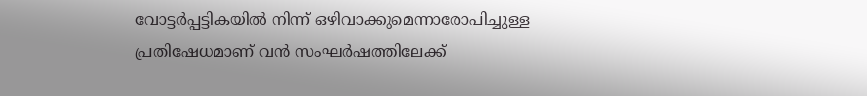വോട്ടർപ്പട്ടികയിൽ നിന്ന് ഒഴിവാക്കുമെന്നാരോപിച്ചുള്ള പ്രതിഷേധമാണ് വൻ സംഘർഷത്തിലേക്ക്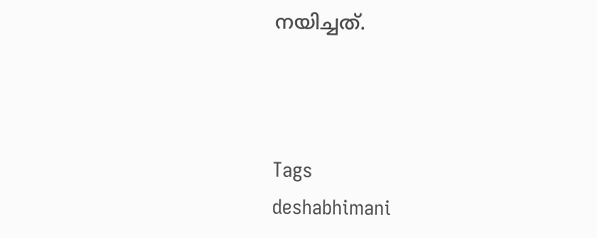നയിച്ചത്.



Tags
deshabhimani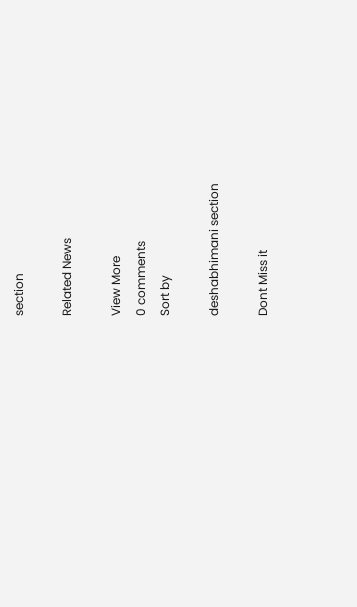section

Related News

View More
0 comments
Sort by

deshabhimani section

Dont Miss it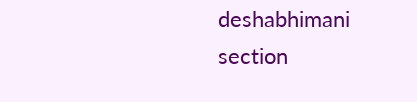deshabhimani section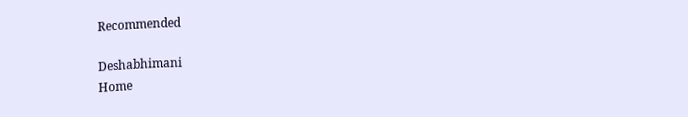Recommended

Deshabhimani
Home